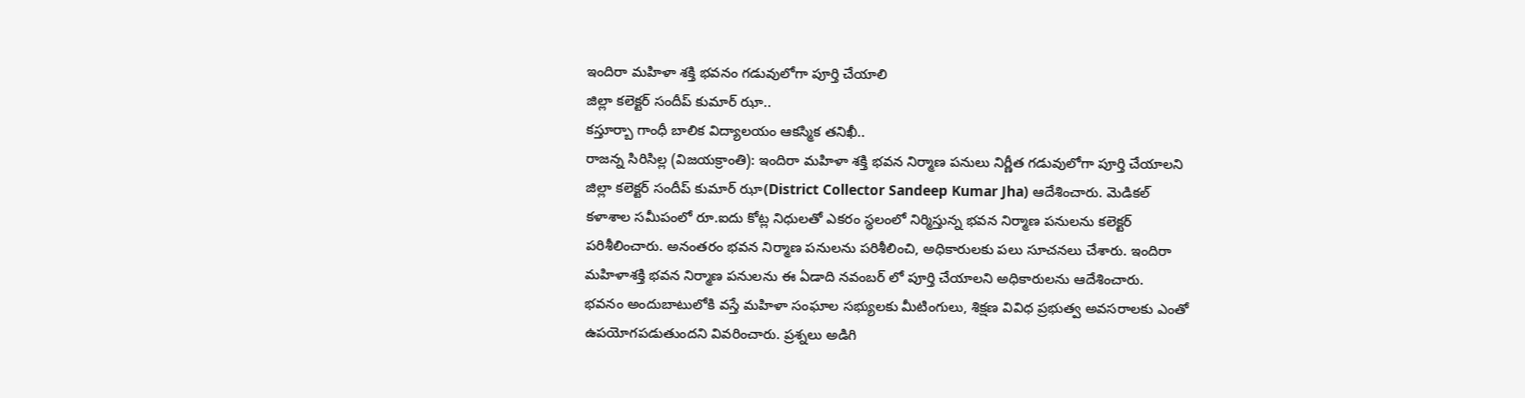ఇందిరా మహిళా శక్తి భవనం గడువులోగా పూర్తి చేయాలి
జిల్లా కలెక్టర్ సందీప్ కుమార్ ఝా..
కస్తూర్బా గాంధీ బాలిక విద్యాలయం ఆకస్మిక తనిఖీ..
రాజన్న సిరిసిల్ల (విజయక్రాంతి): ఇందిరా మహిళా శక్తి భవన నిర్మాణ పనులు నిర్ణీత గడువులోగా పూర్తి చేయాలని జిల్లా కలెక్టర్ సందీప్ కుమార్ ఝా(District Collector Sandeep Kumar Jha) ఆదేశించారు. మెడికల్ కళాశాల సమీపంలో రూ.ఐదు కోట్ల నిధులతో ఎకరం స్థలంలో నిర్మిస్తున్న భవన నిర్మాణ పనులను కలెక్టర్ పరిశీలించారు. అనంతరం భవన నిర్మాణ పనులను పరిశీలించి, అధికారులకు పలు సూచనలు చేశారు. ఇందిరా మహిళాశక్తి భవన నిర్మాణ పనులను ఈ ఏడాది నవంబర్ లో పూర్తి చేయాలని అధికారులను ఆదేశించారు.
భవనం అందుబాటులోకి వస్తే మహిళా సంఘాల సభ్యులకు మీటింగులు, శిక్షణ వివిధ ప్రభుత్వ అవసరాలకు ఎంతో ఉపయోగపడుతుందని వివరించారు. ప్రశ్నలు అడిగి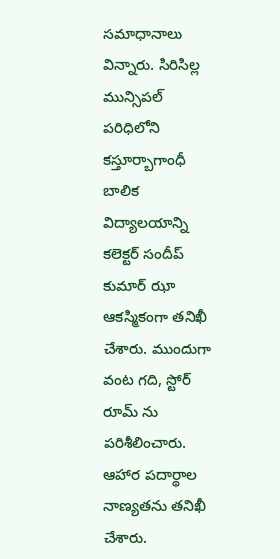సమాధానాలు విన్నారు. సిరిసిల్ల మున్సిపల్ పరిధిలోని కస్తూర్బాగాంధీ బాలిక విద్యాలయాన్ని కలెక్టర్ సందీప్ కుమార్ ఝా ఆకస్మికంగా తనిఖీ చేశారు. ముందుగా వంట గది, స్టోర్ రూమ్ ను పరిశీలించారు. ఆహార పదార్థాల నాణ్యతను తనిఖీ చేశారు.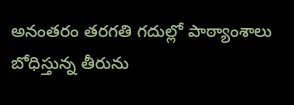అనంతరం తరగతి గదుల్లో పాఠ్యాంశాలు బోధిస్తున్న తీరును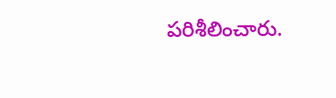పరిశీలించారు.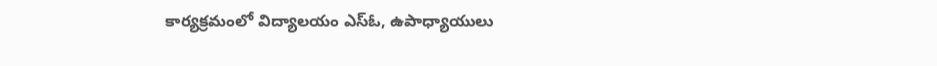కార్యక్రమంలో విద్యాలయం ఎస్ఓ, ఉపాధ్యాయులు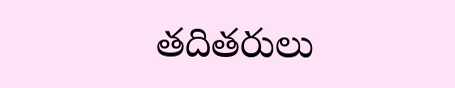తదితరులు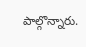పాల్గొన్నారు.